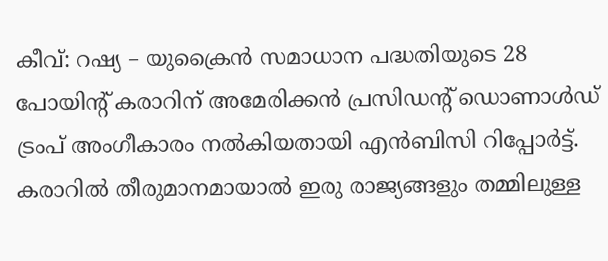കീവ്: റഷ്യ – യുക്രൈൻ സമാധാന പദ്ധതിയുടെ 28 പോയിന്റ് കരാറിന് അമേരിക്കൻ പ്രസിഡന്റ് ഡൊണാൾഡ് ട്രംപ് അംഗീകാരം നൽകിയതായി എൻബിസി റിപ്പോർട്ട്. കരാറിൽ തീരുമാനമായാൽ ഇരു രാജ്യങ്ങളും തമ്മിലുള്ള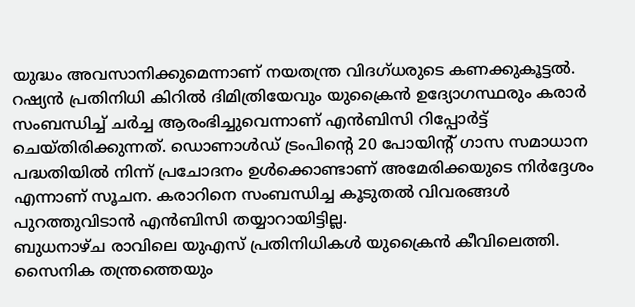യുദ്ധം അവസാനിക്കുമെന്നാണ് നയതന്ത്ര വിദഗ്ധരുടെ കണക്കുകൂട്ടൽ.
റഷ്യൻ പ്രതിനിധി കിറിൽ ദിമിത്രിയേവും യുക്രൈൻ ഉദ്യോഗസ്ഥരും കരാർ സംബന്ധിച്ച് ചർച്ച ആരംഭിച്ചുവെന്നാണ് എൻബിസി റിപ്പോർട്ട് ചെയ്തിരിക്കുന്നത്. ഡൊണാൾഡ് ട്രംപിന്റെ 20 പോയിന്റ് ഗാസ സമാധാന പദ്ധതിയിൽ നിന്ന് പ്രചോദനം ഉൾക്കൊണ്ടാണ് അമേരിക്കയുടെ നിർദ്ദേശം എന്നാണ് സൂചന. കരാറിനെ സംബന്ധിച്ച കൂടുതൽ വിവരങ്ങൾ പുറത്തുവിടാൻ എൻബിസി തയ്യാറായിട്ടില്ല.
ബുധനാഴ്ച രാവിലെ യുഎസ് പ്രതിനിധികൾ യുക്രൈൻ കീവിലെത്തി. സൈനിക തന്ത്രത്തെയും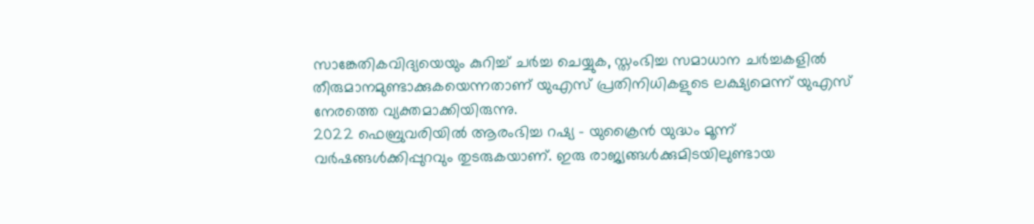സാങ്കേതികവിദ്യയെയും കുറിച്ച് ചർച്ച ചെയ്യുക, സ്തംഭിച്ച സമാധാന ചർച്ചകളിൽ തീരുമാനമുണ്ടാക്കുകയെന്നതാണ് യുഎസ് പ്രതിനിധികളുടെ ലക്ഷ്യമെന്ന് യുഎസ് നേരത്തെ വ്യക്തമാക്കിയിരുന്നു.
2022 ഫെബ്രുവരിയിൽ ആരംഭിച്ച റഷ്യ – യുക്രൈൻ യുദ്ധം മൂന്ന് വർഷങ്ങൾക്കിപ്പുറവും തുടരുകയാണ്. ഇരു രാജ്യങ്ങൾക്കുമിടയിലുണ്ടായ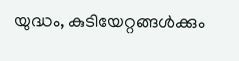യുദ്ധം, കുടിയേറ്റങ്ങൾക്കും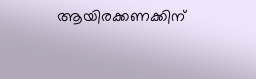ആയിരക്കണക്കിന്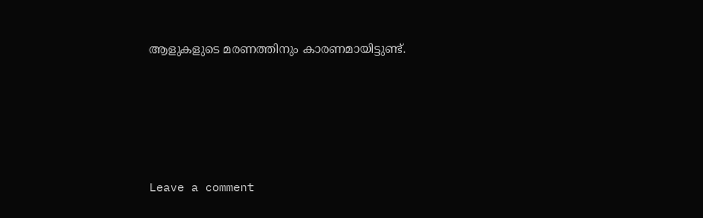ആളുകളുടെ മരണത്തിനും കാരണമായിട്ടുണ്ട്.






Leave a comment